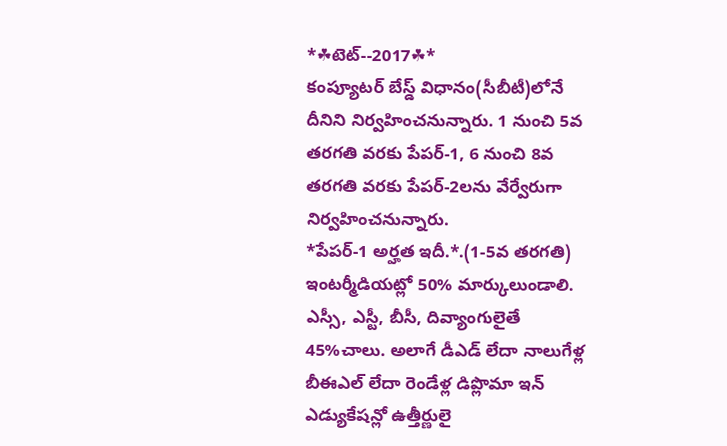*☘టెట్--2017☘*
కంప్యూటర్ బేస్డ్ విధానం(సీబీటీ)లోనే దీనిని నిర్వహించనున్నారు. 1 నుంచి 5వ తరగతి వరకు పేపర్-1, 6 నుంచి 8వ తరగతి వరకు పేపర్-2లను వేర్వేరుగా నిర్వహించనున్నారు.
*పేపర్-1 అర్హత ఇదీ.*.(1-5వ తరగతి)
ఇంటర్మీడియట్లో 50% మార్కులుండాలి. ఎస్సీ, ఎస్టీ, బీసీ, దివ్యాంగులైతే 45%చాలు. అలాగే డీఎడ్ లేదా నాలుగేళ్ల బీఈఎల్ లేదా రెండేళ్ల డిప్లొమా ఇన్ ఎడ్యుకేషన్లో ఉత్తీర్ణులై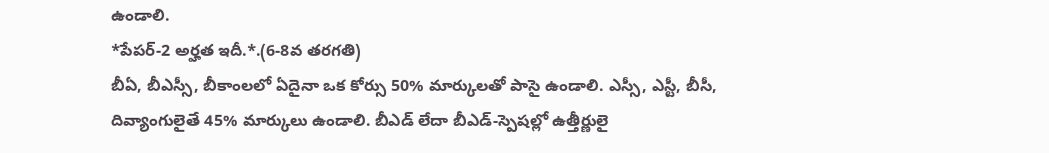ఉండాలి.
*పేపర్-2 అర్హత ఇదీ.*.(6-8వ తరగతి)
బీఏ, బీఎస్సీ, బీకాంలలో ఏదైనా ఒక కోర్సు 50% మార్కులతో పాసై ఉండాలి. ఎస్సీ, ఎస్టీ, బీసీ, దివ్యాంగులైతే 45% మార్కులు ఉండాలి. బీఎడ్ లేదా బీఎడ్-స్పెషల్లో ఉత్తీర్ణులై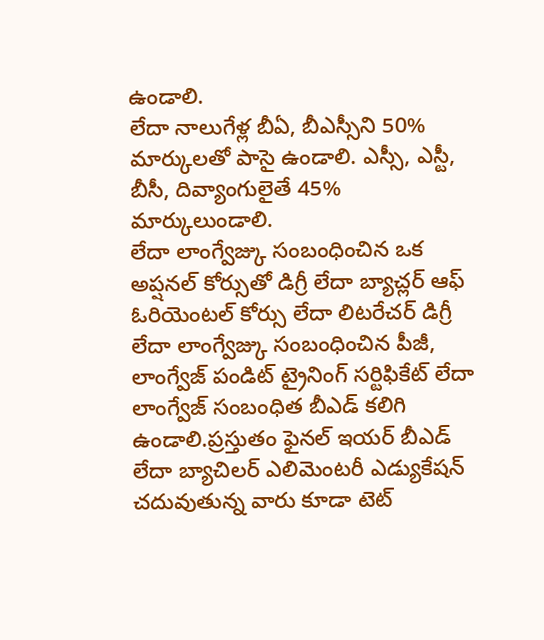ఉండాలి.
లేదా నాలుగేళ్ల బీఏ, బీఎస్సీని 50% మార్కులతో పాసై ఉండాలి. ఎస్సీ, ఎస్టీ, బీసీ, దివ్యాంగులైతే 45% మార్కులుండాలి.
లేదా లాంగ్వేజ్కు సంబంధించిన ఒక అప్షనల్ కోర్సుతో డిగ్రీ లేదా బ్యాచ్లర్ ఆఫ్ ఓరియెంటల్ కోర్సు లేదా లిటరేచర్ డిగ్రీ లేదా లాంగ్వేజ్కు సంబంధించిన పీజీ, లాంగ్వేజ్ పండిట్ ట్రైనింగ్ సర్టిఫికేట్ లేదా లాంగ్వేజ్ సంబంధిత బీఎడ్ కలిగి ఉండాలి.ప్రస్తుతం ఫైనల్ ఇయర్ బీఎడ్ లేదా బ్యాచిలర్ ఎలిమెంటరీ ఎడ్యుకేషన్ చదువుతున్న వారు కూడా టెట్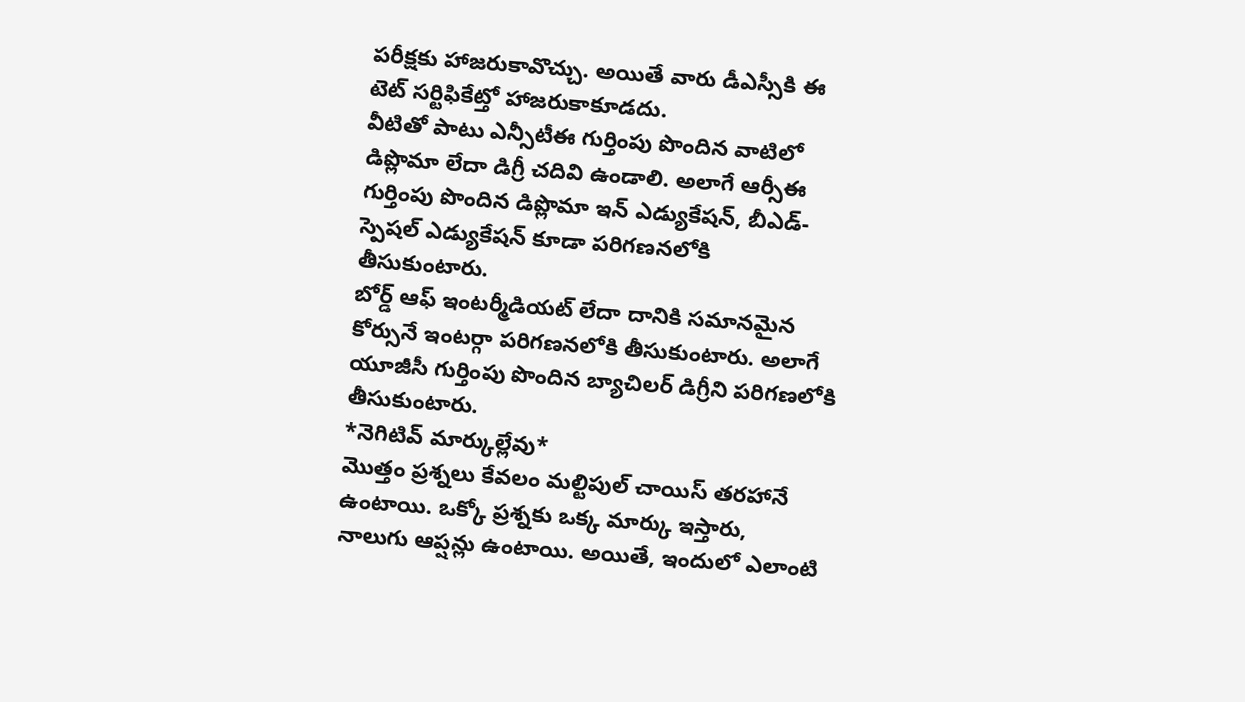పరీక్షకు హాజరుకావొచ్చు. అయితే వారు డీఎస్సీకి ఈ టెట్ సర్టిఫికేట్తో హాజరుకాకూడదు.
వీటితో పాటు ఎన్సీటీఈ గుర్తింపు పొందిన వాటిలో డిప్లొమా లేదా డిగ్రీ చదివి ఉండాలి. అలాగే ఆర్సీఈ గుర్తింపు పొందిన డిప్లొమా ఇన్ ఎడ్యుకేషన్, బీఎడ్- స్పెషల్ ఎడ్యుకేషన్ కూడా పరిగణనలోకి తీసుకుంటారు.
బోర్డ్ ఆఫ్ ఇంటర్మీడియట్ లేదా దానికి సమానమైన కోర్సునే ఇంటర్గా పరిగణనలోకి తీసుకుంటారు. అలాగే యూజీసీ గుర్తింపు పొందిన బ్యాచిలర్ డిగ్రీని పరిగణలోకి తీసుకుంటారు.
*నెగిటివ్ మార్కుల్లేవు*
మొత్తం ప్రశ్నలు కేవలం మల్టిపుల్ చాయిస్ తరహానే ఉంటాయి. ఒక్కో ప్రశ్నకు ఒక్క మార్కు ఇస్తారు,
నాలుగు ఆప్షన్లు ఉంటాయి. అయితే, ఇందులో ఎలాంటి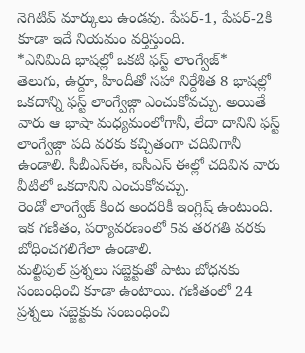నెగిటివ్ మార్కులు ఉండవు. పేపర్-1, పేపర్-2కి కూడా ఇదే నియమం వర్తిస్తుంది.
*ఎనిమిది భాషల్లో ఒకటి ఫస్ట్ లాంగ్వేజ్*
తెలుగు, ఉర్దూ, హిందీతో సహా నిర్దేశిత 8 భాషల్లో ఒకదాన్ని ఫస్ట్ లాంగ్వేజ్గా ఎంచుకోవచ్చు. అయితే వారు ఆ భాషా మధ్యమంలోగానీ, లేదా దానిని ఫస్ట్ లాంగ్వేజ్గా పది వరకు కచ్చితంగా చదివిగానీ ఉండాలి. సీబీఎస్ఈ, ఐసీఎస్ ఈల్లో చదివిన వారు వీటిలో ఒకదానిని ఎంచుకోవచ్చు.
రెండో లాంగ్వేజ్ కింద అందరికీ ఇంగ్లిష్ ఉంటుంది. ఇక గణితం, పర్యావరణంలో 5వ తరగతి వరకు బోధించగలిగేలా ఉండాలి.
మల్టిపుల్ ప్రశ్నలు సబ్జెక్టుతో పాటు బోధనకు సంబంధించి కూడా ఉంటాయి. గణితంలో 24 ప్రశ్నలు సబ్జెక్టుకు సంబంధించి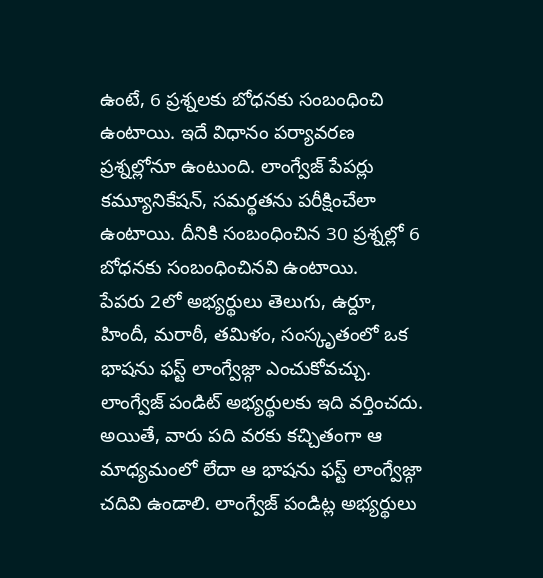ఉంటే, 6 ప్రశ్నలకు బోధనకు సంబంధించి ఉంటాయి. ఇదే విధానం పర్యావరణ ప్రశ్నల్లోనూ ఉంటుంది. లాంగ్వేజ్ పేపర్లు కమ్యూనికేషన్, సమర్థతను పరీక్షించేలా ఉంటాయి. దీనికి సంబంధించిన 30 ప్రశ్నల్లో 6 బోధనకు సంబంధించినవి ఉంటాయి.
పేపరు 2లో అభ్యర్థులు తెలుగు, ఉర్దూ, హిందీ, మరాఠీ, తమిళం, సంస్కృతంలో ఒక భాషను ఫస్ట్ లాంగ్వేజ్గా ఎంచుకోవచ్చు.
లాంగ్వేజ్ పండిట్ అభ్యర్థులకు ఇది వర్తించదు. అయితే, వారు పది వరకు కచ్చితంగా ఆ మాధ్యమంలో లేదా ఆ భాషను ఫస్ట్ లాంగ్వేజ్గా చదివి ఉండాలి. లాంగ్వేజ్ పండిట్ల అభ్యర్థులు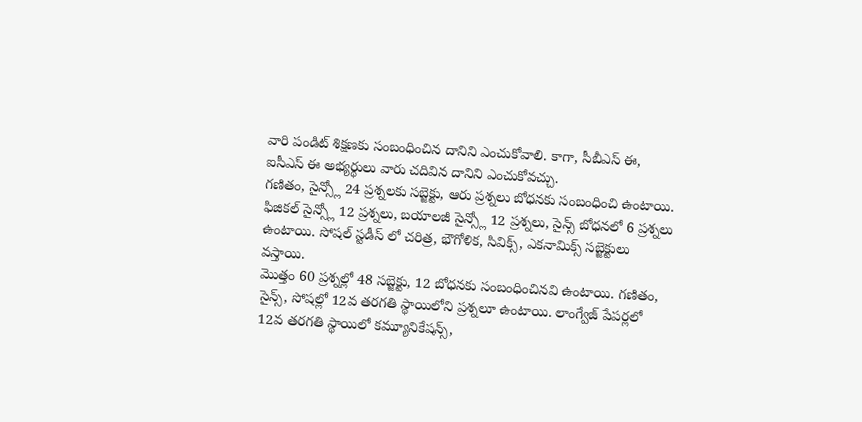వారి పండిట్ శిక్షణకు సంబంధించిన దానిని ఎంచుకోవాలి. కాగా, సీబీఎస్ ఈ, ఐసీఎస్ ఈ అభ్యర్థులు వారు చదివిన దానిని ఎంచుకోవచ్చు.
గణితం, సైన్స్లో 24 ప్రశ్నలకు సబ్జెక్టు, ఆరు ప్రశ్నలు బోధనకు సంబంధించి ఉంటాయి. ఫిజికల్ సైన్స్లో 12 ప్రశ్నలు, బయాలజీ సైన్స్లో 12 ప్రశ్నలు, సైన్స్ బోధనలో 6 ప్రశ్నలు ఉంటాయి. సోషల్ స్టడీస్ లో చరిత్ర, భౌగోళిక, సివిక్స్, ఎకనామిక్స్ సబ్జెక్టులు వస్తాయి.
మొత్తం 60 ప్రశ్నల్లో 48 సబ్జెక్టు, 12 బోధనకు సంబంధించినవి ఉంటాయి. గణితం, సైన్స్, సోషల్లో 12వ తరగతి స్థాయిలోని ప్రశ్నలూ ఉంటాయి. లాంగ్వేజ్ పేపర్లలో 12వ తరగతి స్థాయిలో కమ్యూనికేషన్స్,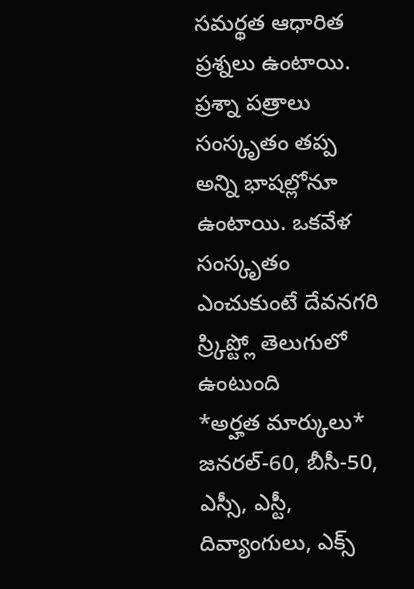సమర్థత ఆధారిత ప్రశ్నలు ఉంటాయి.
ప్రశ్నా పత్రాలు సంస్కృతం తప్ప అన్ని భాషల్లోనూ ఉంటాయి. ఒకవేళ సంస్కృతం ఎంచుకుంటే దేవనగరి స్ర్కిప్ట్లో తెలుగులో ఉంటుంది
*అర్హత మార్కులు*
జనరల్-60, బీసీ-50, ఎస్సీ, ఎస్టీ, దివ్యాంగులు, ఎక్స్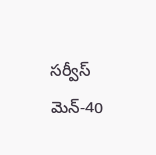సర్వీస్ మెన్-40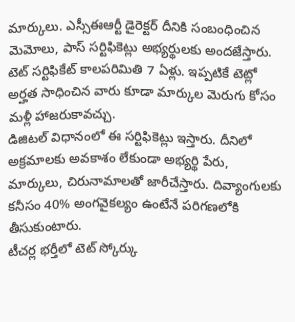మార్కులు. ఎస్సీఈఆర్టీ డైరెక్టర్ దీనికి సంబంధించిన మెమోలు, పాస్ సర్టిఫికెట్లు అభ్యర్థులకు అందజేస్తారు.
టెట్ సర్టిఫికేట్ కాలపరిమితి 7 ఏళ్లు. ఇప్పటికే టెట్లో అర్హత సాధించిన వారు కూడా మార్కుల మెరుగు కోసం మళ్లీ హాజరుకావచ్చు.
డిజిటల్ విధానంలో ఈ సర్టిఫికెట్లు ఇస్తారు. దీనిలో అక్రమాలకు అవకాశం లేకుండా అభ్యర్థి పేరు, మార్కులు, చిరునామాలతో జారీచేస్తారు. దివ్యాంగులకు కనీసం 40% అంగవైకల్యం ఉంటేనే పరిగణలోకి తీసుకుంటారు.
టీచర్ల భర్తీలో టెట్ స్కోర్కు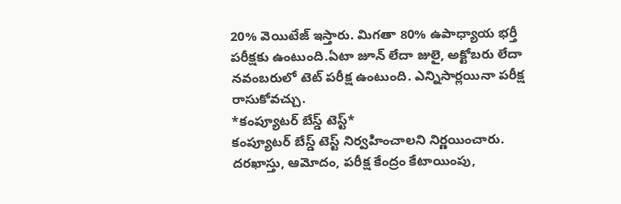20% వెయిటేజ్ ఇస్తారు. మిగతా 80% ఉపాధ్యాయ భర్తీ పరీక్షకు ఉంటుంది.ఏటా జూన్ లేదా జులై, అక్టోబరు లేదా నవంబరులో టెట్ పరీక్ష ఉంటుంది. ఎన్నిసార్లయినా పరీక్ష రాసుకోవచ్చు.
*కంప్యూటర్ బేస్డ్ టెస్ట్*
కంప్యూటర్ బేస్డ్ టెస్ట్ నిర్వహించాలని నిర్ణయించారు. దరఖాస్తు, ఆమోదం, పరీక్ష కేంద్రం కేటాయింపు,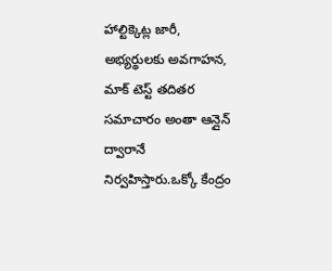హాల్టిక్కెట్ల జారీ, అభ్యర్థులకు అవగాహన, మాక్ టెస్ట్ తదితర సమాచారం అంతా ఆన్లైన్ ద్వారానే నిర్వహిస్తారు.ఒక్కో కేంద్రం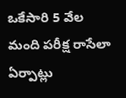ఒకేసారి 5 వేల మంది పరీక్ష రాసేలా ఏర్పాట్లు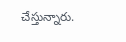చేస్తున్నారు.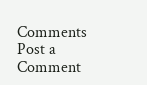Comments
Post a Comment